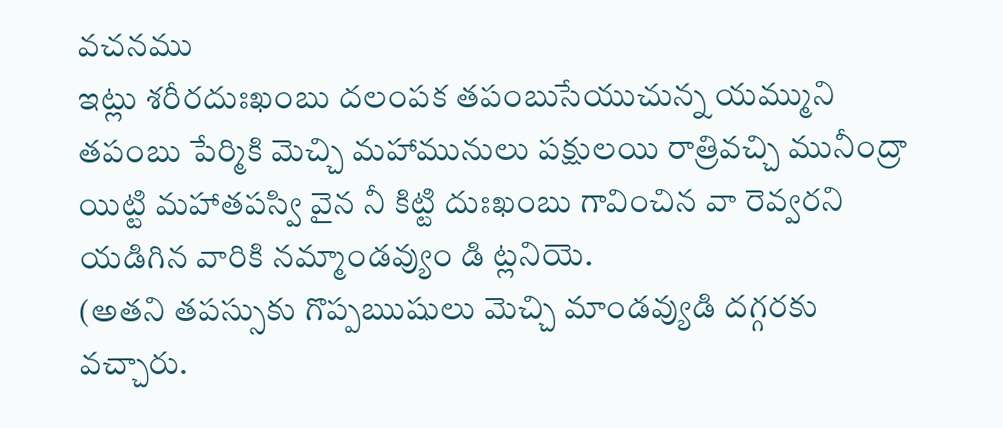వచనము
ఇట్లు శరీరదుఃఖంబు దలంపక తపంబుసేయుచున్న యమ్ముని తపంబు పేర్మికి మెచ్చి మహామునులు పక్షులయి రాత్రివచ్చి మునీంద్రా యిట్టి మహాతపస్వి వైన నీ కిట్టి దుఃఖంబు గావించిన వా రెవ్వరని యడిగిన వారికి నమ్మాండవ్యుం డి ట్లనియె.
(అతని తపస్సుకు గొప్పఋషులు మెచ్చి మాండవ్యుడి దగ్గరకు వచ్చారు.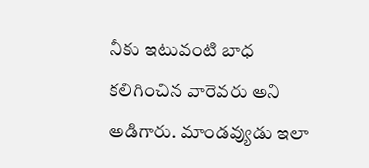నీకు ఇటువంటి బాధ కలిగించిన వారెవరు అని అడిగారు. మాండవ్యుడు ఇలా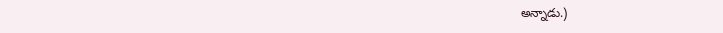అన్నాడు.)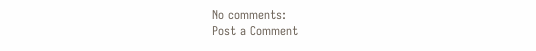No comments:
Post a Comment